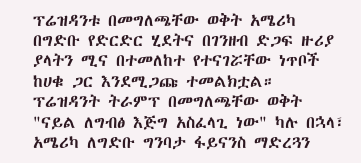ፕሬዝዳንቱ በመግለጫቸው ወቅት አሜሪካ በግድቡ የድርድር ሂደትና በገንዘብ ድጋፍ ዙሪያ ያላትን ሚና በተመለከተ የተናገሯቸው ነጥቦች ከሀቁ ጋር እንደሚጋጩ ተመልክቷል።
ፕሬዝዳንት ትራምፕ በመግለጫቸው ወቅት "ናይል ለግብፅ እጅግ አስፈላጊ ነው" ካሉ በኋላ፣ አሜሪካ ለግድቡ ግንባታ ፋይናንስ ማድረጓን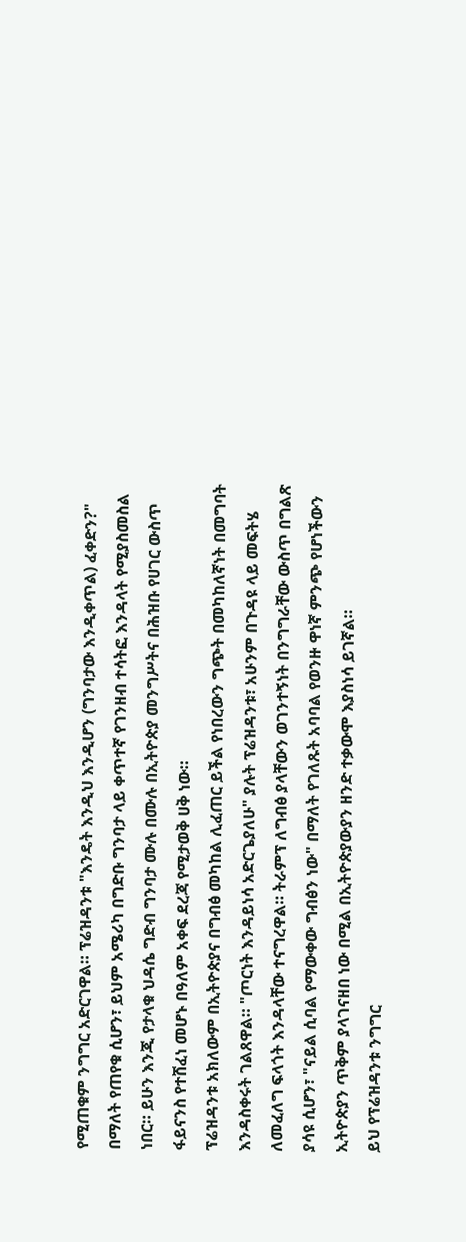የሚጠቁም ንግግር አድርገዋል። ፕሬዝዳንቱ "እንዴት እንዲህ እንዲሆን (ግንባታው እንዲቀጥል) ፈቀድን?" በማለት የጠየቁ ሲሆን፣ ይህም አሜሪካ በግድቡ ግንባታ ላይ ቀጥተኛ የገንዘብ ተሳትፎ እንዳላት የሚያስመስል ነበር። ይሁን እንጂ የታላቁ ህዳሴ ግድብ ግንባታ ሙሉ በሙሉ በኢትዮጵያ መንግሥትና በሕዝቡ የሀገር ውስጥ ፋይናንስ የተሸፈነ መሆኑ በዓለም አቀፍ ደረጃ የሚታወቅ ሀቅ ነው።
ፕሬዝዳንቱ አክለውም በኢትዮጵያና በግብፅ መካከል ሊፈጠር ይችል የነበረውን ግጭት በመካከለኛነት በመግባት እንዳስቀሩት ገልጸዋል። "ጦርነት እንዳይነሳ አድርጌያለሁ" ያሉት ፕሬዝዳንቱ፣ አሁንም በጉዳዩ ላይ መፍትሄ ለመፈለግ ፍላጎት እንዳላቸው ተናግረዋል። ትራምፕ ለግብፅ ያላቸውን ወገንተኝነት በንግግራቸው ውስጥ በግልጽ ያሳዩ ሲሆን፣ "ናይል ሲባል የማውቀው ግብፅን ነው" በማለት የገለጹት አባባል የወንዙ ዋነኛ ምንጭ የሆነችውን ኢትዮጵያን ጥቅም ያላገናዘበ ነው በሚል በኢትዮጵያውያን ዘንድ ተቃውሞ እያስነሳ ይገኛል።
ይህ የፕሬዝዳንቱ ንግግር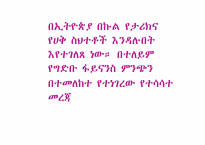በኢትዮጵያ በኩል የታሪክና የሀቅ ስህተቶች እንዳሉበት እየተገለጸ ነው። በተለይም የግድቡ ፋይናንስ ምንጭን በተመለከተ የተነገረው የተሳሳተ መረጃ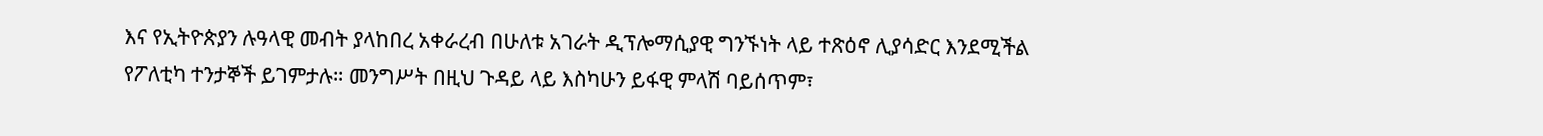እና የኢትዮጵያን ሉዓላዊ መብት ያላከበረ አቀራረብ በሁለቱ አገራት ዲፕሎማሲያዊ ግንኙነት ላይ ተጽዕኖ ሊያሳድር እንደሚችል የፖለቲካ ተንታኞች ይገምታሉ። መንግሥት በዚህ ጉዳይ ላይ እስካሁን ይፋዊ ምላሽ ባይሰጥም፣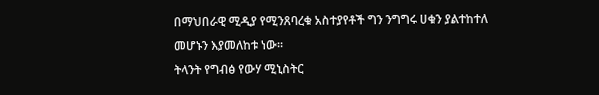በማህበራዊ ሚዲያ የሚንጸባረቁ አስተያየቶች ግን ንግግሩ ሀቁን ያልተከተለ መሆኑን እያመለከቱ ነው።
ትላንት የግብፅ የውሃ ሚኒስትር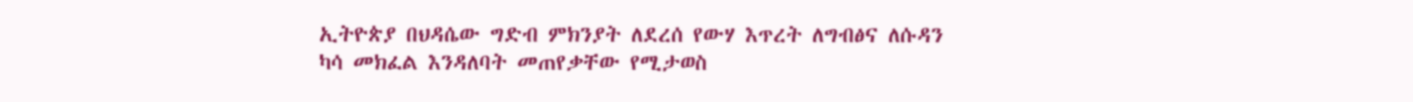ኢትዮጵያ በህዳሴው ግድብ ምክንያት ለደረሰ የውሃ እጥረት ለግብፅና ለሱዳን ካሳ መክፈል እንዳለባት መጠየቃቸው የሚታወስ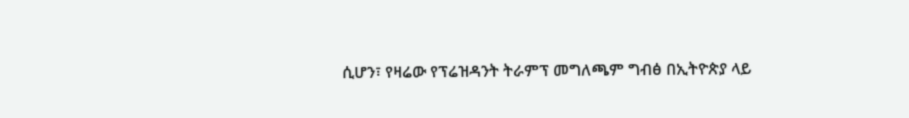ሲሆን፣ የዛሬው የፕሬዝዳንት ትራምፕ መግለጫም ግብፅ በኢትዮጵያ ላይ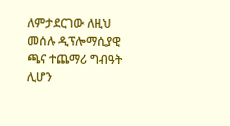ለምታደርገው ለዚህ መሰሉ ዲፕሎማሲያዊ ጫና ተጨማሪ ግብዓት ሊሆን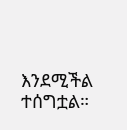እንደሚችል ተሰግቷል።